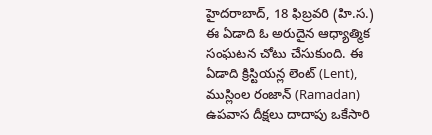హైదరాబాద్, 18 ఫిబ్రవరి (హి.స.)
ఈ ఏడాది ఓ అరుదైన ఆధ్యాత్మిక
సంఘటన చోటు చేసుకుంది. ఈ ఏడాది క్రిస్టియన్ల లెంట్ (Lent), ముస్లింల రంజాన్ (Ramadan) ఉపవాస దీక్షలు దాదాపు ఒకేసారి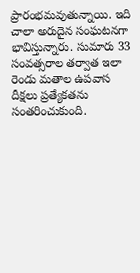ప్రారంభమవుతున్నాయి. ఇది చాలా అరుదైన సంఘటనగా భావిస్తున్నారు. సుమారు 33 సంవత్సరాల తర్వాత ఇలా రెండు మతాల ఉపవాస దీక్షలు ప్రత్యేకతను సంతరించుకుంది.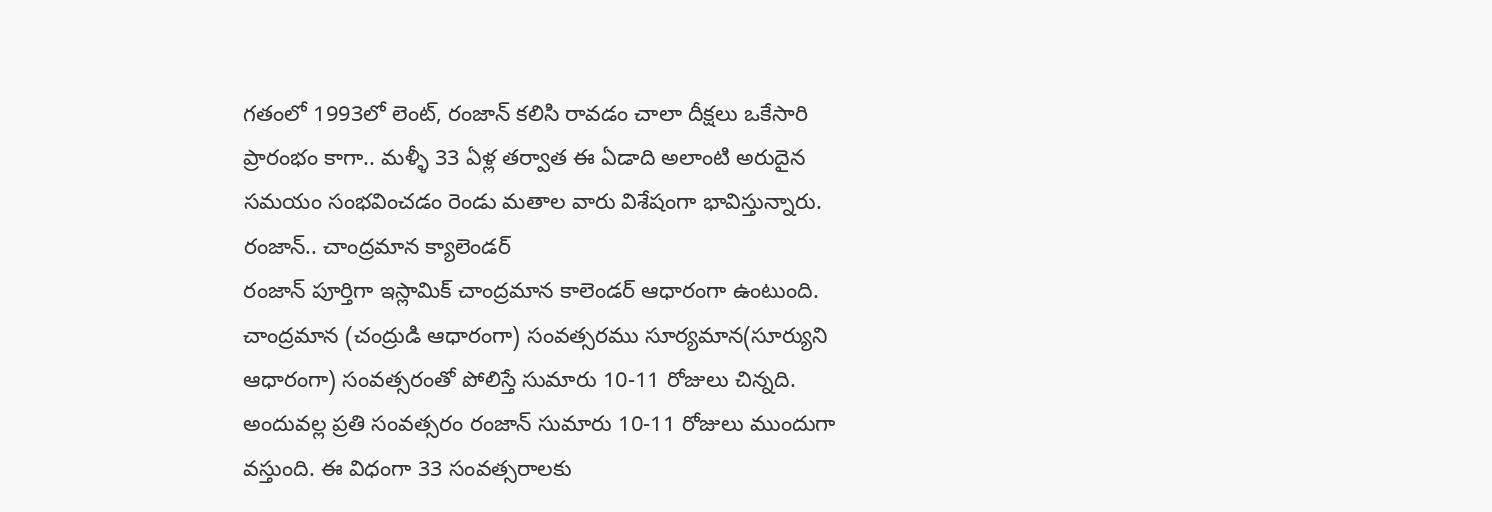గతంలో 1993లో లెంట్, రంజాన్ కలిసి రావడం చాలా దీక్షలు ఒకేసారి ప్రారంభం కాగా.. మళ్ళీ 33 ఏళ్ల తర్వాత ఈ ఏడాది అలాంటి అరుదైన సమయం సంభవించడం రెండు మతాల వారు విశేషంగా భావిస్తున్నారు.
రంజాన్.. చాంద్రమాన క్యాలెండర్
రంజాన్ పూర్తిగా ఇస్లామిక్ చాంద్రమాన కాలెండర్ ఆధారంగా ఉంటుంది. చాంద్రమాన (చంద్రుడి ఆధారంగా) సంవత్సరము సూర్యమాన(సూర్యుని ఆధారంగా) సంవత్సరంతో పోలిస్తే సుమారు 10-11 రోజులు చిన్నది. అందువల్ల ప్రతి సంవత్సరం రంజాన్ సుమారు 10-11 రోజులు ముందుగా వస్తుంది. ఈ విధంగా 33 సంవత్సరాలకు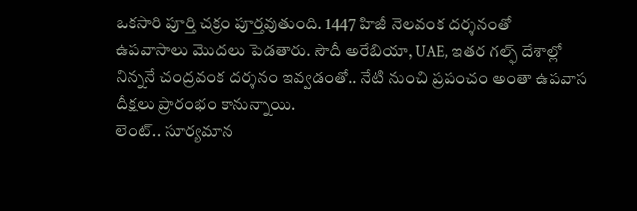ఒకసారి పూర్తి చక్రం పూర్తవుతుంది. 1447 హిజీ నెలవంక దర్శనంతో ఉపవాసాలు మొదలు పెడతారు. సౌదీ అరేబియా, UAE, ఇతర గల్ఫ్ దేశాల్లో నిన్ననే చంద్రవంక దర్శనం ఇవ్వడంతో.. నేటి నుంచి ప్రపంచం అంతా ఉపవాస దీక్షలు ప్రారంభం కానున్నాయి.
లెంట్.. సూర్యమాన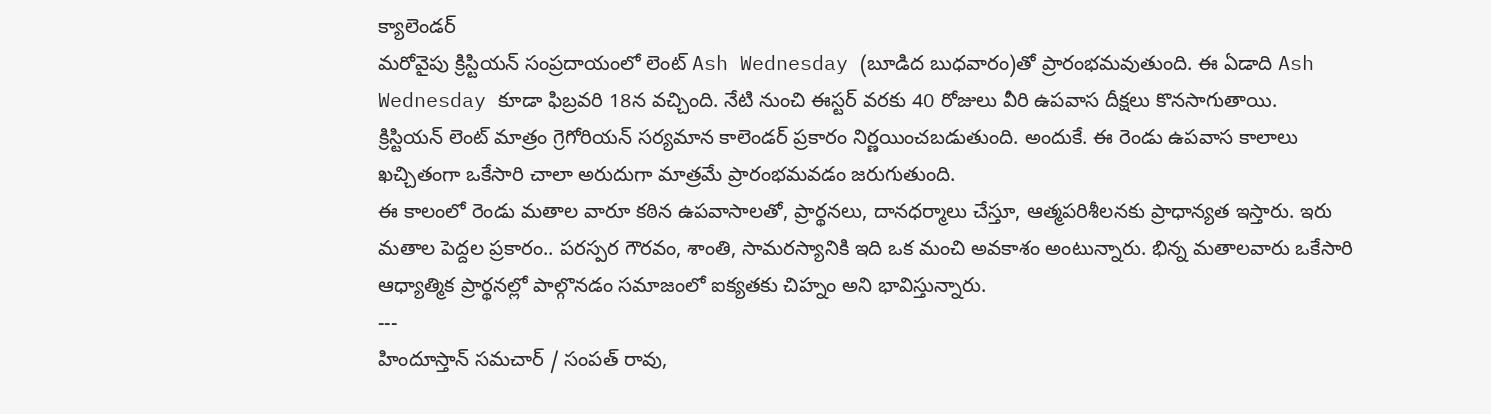క్యాలెండర్
మరోవైపు క్రిస్టియన్ సంప్రదాయంలో లెంట్ Ash Wednesday (బూడిద బుధవారం)తో ప్రారంభమవుతుంది. ఈ ఏడాది Ash Wednesday కూడా ఫిబ్రవరి 18న వచ్చింది. నేటి నుంచి ఈస్టర్ వరకు 40 రోజులు వీరి ఉపవాస దీక్షలు కొనసాగుతాయి.
క్రిస్టియన్ లెంట్ మాత్రం గ్రెగోరియన్ సర్యమాన కాలెండర్ ప్రకారం నిర్ణయించబడుతుంది. అందుకే. ఈ రెండు ఉపవాస కాలాలు ఖచ్చితంగా ఒకేసారి చాలా అరుదుగా మాత్రమే ప్రారంభమవడం జరుగుతుంది.
ఈ కాలంలో రెండు మతాల వారూ కఠిన ఉపవాసాలతో, ప్రార్థనలు, దానధర్మాలు చేస్తూ, ఆత్మపరిశీలనకు ప్రాధాన్యత ఇస్తారు. ఇరు మతాల పెద్దల ప్రకారం.. పరస్పర గౌరవం, శాంతి, సామరస్యానికి ఇది ఒక మంచి అవకాశం అంటున్నారు. భిన్న మతాలవారు ఒకేసారి ఆధ్యాత్మిక ప్రార్థనల్లో పాల్గొనడం సమాజంలో ఐక్యతకు చిహ్నం అని భావిస్తున్నారు.
---
హిందూస్తాన్ సమచార్ / సంపత్ రావు,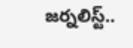జర్నలిస్ట్..